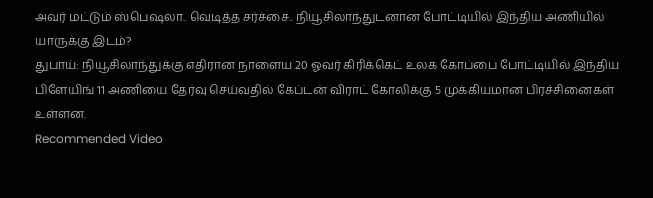அவர் மட்டும் ஸ்பெஷலா.. வெடித்த சர்ச்சை.. நியூசிலாந்துடனான போட்டியில் இந்திய அணியில் யாருக்கு இடம்?
துபாய்: நியூசிலாந்துக்கு எதிரான நாளைய 20 ஓவர் கிரிக்கெட் உலக கோப்பை போட்டியில் இந்திய பிளேயிங் 11 அணியை தேர்வு செய்வதில் கேப்டன் விராட் கோலிக்கு 5 முக்கியமான பிரச்சினைகள் உள்ளன.
Recommended Video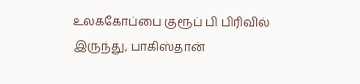உலககோப்பை குரூப் பி பிரிவில் இருந்து, பாகிஸ்தான்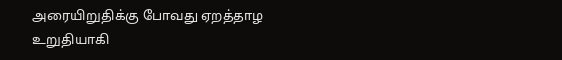அரையிறுதிக்கு போவது ஏறத்தாழ உறுதியாகி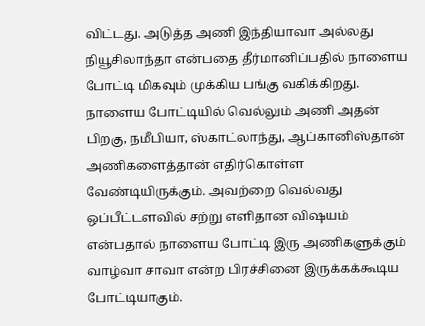விட்டது. அடுத்த அணி இந்தியாவா அல்லது நியூசிலாந்தா என்பதை தீர்மானிப்பதில் நாளைய போட்டி மிகவும் முக்கிய பங்கு வகிக்கிறது.
நாளைய போட்டியில் வெல்லும் அணி அதன் பிறகு, நமீபியா, ஸ்காட்லாந்து, ஆப்கானிஸ்தான் அணிகளைத்தான் எதிர்கொள்ள வேண்டியிருக்கும். அவற்றை வெல்வது ஒப்பீட்டளவில் சற்று எளிதான விஷயம் என்பதால் நாளைய போட்டி இரு அணிகளுக்கும் வாழ்வா சாவா என்ற பிரச்சினை இருக்கக்கூடிய போட்டியாகும்.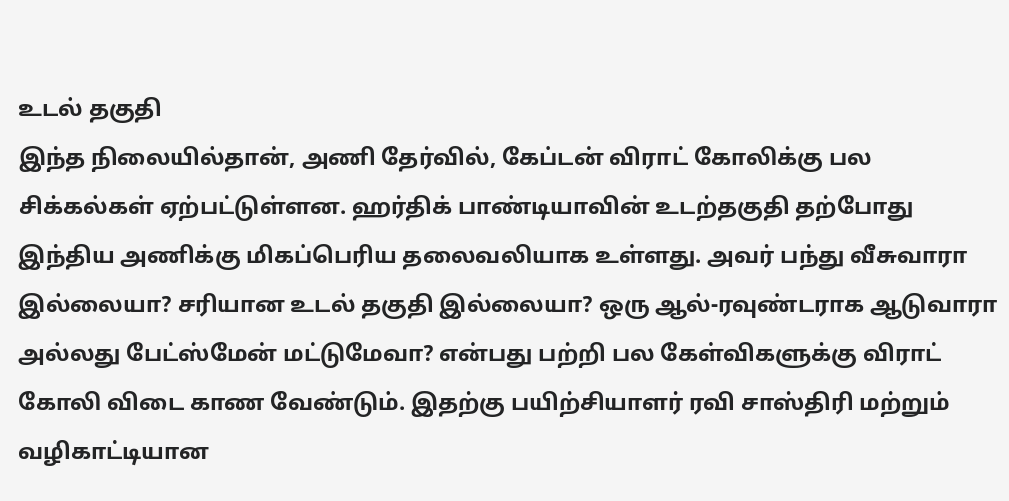உடல் தகுதி
இந்த நிலையில்தான், அணி தேர்வில், கேப்டன் விராட் கோலிக்கு பல சிக்கல்கள் ஏற்பட்டுள்ளன. ஹர்திக் பாண்டியாவின் உடற்தகுதி தற்போது இந்திய அணிக்கு மிகப்பெரிய தலைவலியாக உள்ளது. அவர் பந்து வீசுவாரா இல்லையா? சரியான உடல் தகுதி இல்லையா? ஒரு ஆல்-ரவுண்டராக ஆடுவாரா அல்லது பேட்ஸ்மேன் மட்டுமேவா? என்பது பற்றி பல கேள்விகளுக்கு விராட் கோலி விடை காண வேண்டும். இதற்கு பயிற்சியாளர் ரவி சாஸ்திரி மற்றும் வழிகாட்டியான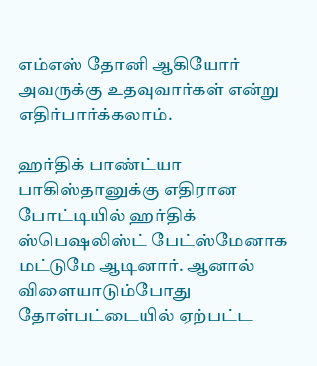எம்எஸ் தோனி ஆகியோர் அவருக்கு உதவுவார்கள் என்று எதிர்பார்க்கலாம்.

ஹர்திக் பாண்ட்யா
பாகிஸ்தானுக்கு எதிரான போட்டியில் ஹர்திக் ஸ்பெஷலிஸ்ட் பேட்ஸ்மேனாக மட்டுமே ஆடினார். ஆனால் விளையாடும்போது தோள்பட்டையில் ஏற்பட்ட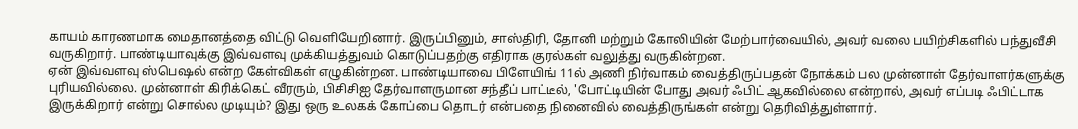காயம் காரணமாக மைதானத்தை விட்டு வெளியேறினார். இருப்பினும், சாஸ்திரி, தோனி மற்றும் கோலியின் மேற்பார்வையில், அவர் வலை பயிற்சிகளில் பந்துவீசி வருகிறார். பாண்டியாவுக்கு இவ்வளவு முக்கியத்துவம் கொடுப்பதற்கு எதிராக குரல்கள் வலுத்து வருகின்றன.
ஏன் இவ்வளவு ஸ்பெஷல் என்ற கேள்விகள் எழுகின்றன. பாண்டியாவை பிளேயிங் 11ல் அணி நிர்வாகம் வைத்திருப்பதன் நோக்கம் பல முன்னாள் தேர்வாளர்களுக்கு புரியவில்லை. முன்னாள் கிரிக்கெட் வீரரும், பிசிசிஐ தேர்வாளருமான சந்தீப் பாட்டீல், 'போட்டியின் போது அவர் ஃபிட் ஆகவில்லை என்றால், அவர் எப்படி ஃபிட்டாக இருக்கிறார் என்று சொல்ல முடியும்? இது ஒரு உலகக் கோப்பை தொடர் என்பதை நினைவில் வைத்திருங்கள் என்று தெரிவித்துள்ளார்.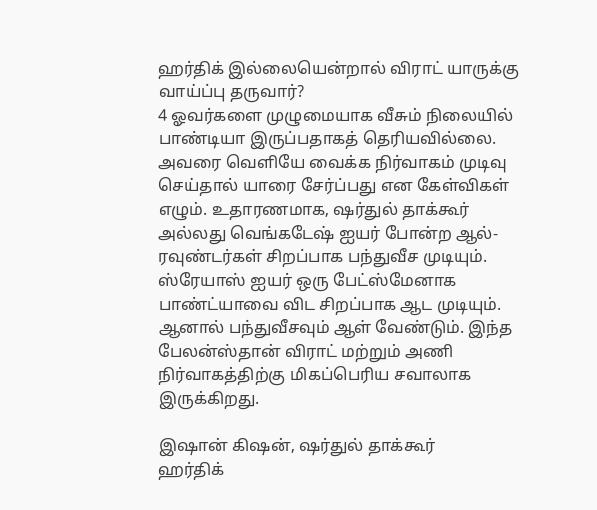ஹர்திக் இல்லையென்றால் விராட் யாருக்கு வாய்ப்பு தருவார்?
4 ஓவர்களை முழுமையாக வீசும் நிலையில் பாண்டியா இருப்பதாகத் தெரியவில்லை. அவரை வெளியே வைக்க நிர்வாகம் முடிவு செய்தால் யாரை சேர்ப்பது என கேள்விகள் எழும். உதாரணமாக, ஷர்துல் தாக்கூர் அல்லது வெங்கடேஷ் ஐயர் போன்ற ஆல்-ரவுண்டர்கள் சிறப்பாக பந்துவீச முடியும். ஸ்ரேயாஸ் ஐயர் ஒரு பேட்ஸ்மேனாக பாண்ட்யாவை விட சிறப்பாக ஆட முடியும். ஆனால் பந்துவீசவும் ஆள் வேண்டும். இந்த பேலன்ஸ்தான் விராட் மற்றும் அணி நிர்வாகத்திற்கு மிகப்பெரிய சவாலாக இருக்கிறது.

இஷான் கிஷன், ஷர்துல் தாக்கூர்
ஹர்திக்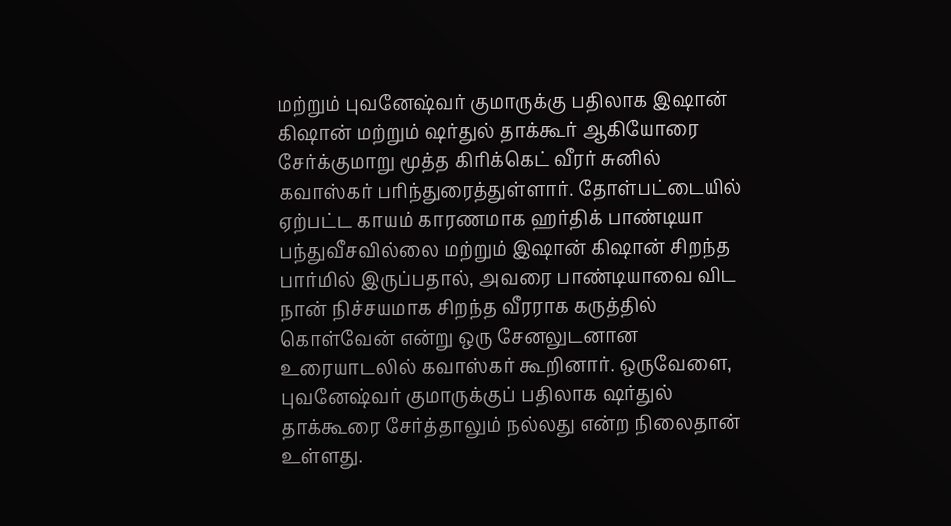மற்றும் புவனேஷ்வர் குமாருக்கு பதிலாக இஷான் கிஷான் மற்றும் ஷர்துல் தாக்கூர் ஆகியோரை சேர்க்குமாறு மூத்த கிரிக்கெட் வீரர் சுனில் கவாஸ்கர் பரிந்துரைத்துள்ளார். தோள்பட்டையில் ஏற்பட்ட காயம் காரணமாக ஹர்திக் பாண்டியா பந்துவீசவில்லை மற்றும் இஷான் கிஷான் சிறந்த பார்மில் இருப்பதால், அவரை பாண்டியாவை விட நான் நிச்சயமாக சிறந்த வீரராக கருத்தில் கொள்வேன் என்று ஒரு சேனலுடனான உரையாடலில் கவாஸ்கர் கூறினார். ஒருவேளை, புவனேஷ்வர் குமாருக்குப் பதிலாக ஷர்துல் தாக்கூரை சேர்த்தாலும் நல்லது என்ற நிலைதான் உள்ளது.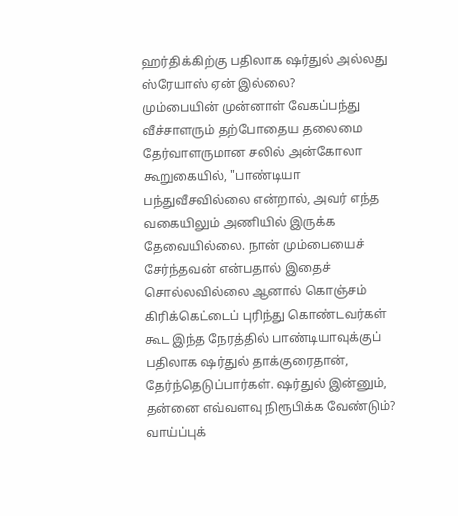ஹர்திக்கிற்கு பதிலாக ஷர்துல் அல்லது ஸ்ரேயாஸ் ஏன் இல்லை?
மும்பையின் முன்னாள் வேகப்பந்து வீச்சாளரும் தற்போதைய தலைமை தேர்வாளருமான சலில் அன்கோலா கூறுகையில், "பாண்டியா பந்துவீசவில்லை என்றால், அவர் எந்த வகையிலும் அணியில் இருக்க தேவையில்லை. நான் மும்பையைச் சேர்ந்தவன் என்பதால் இதைச் சொல்லவில்லை ஆனால் கொஞ்சம் கிரிக்கெட்டைப் புரிந்து கொண்டவர்கள் கூட இந்த நேரத்தில் பாண்டியாவுக்குப் பதிலாக ஷர்துல் தாக்குரைதான், தேர்ந்தெடுப்பார்கள். ஷர்துல் இன்னும், தன்னை எவ்வளவு நிரூபிக்க வேண்டும்? வாய்ப்புக்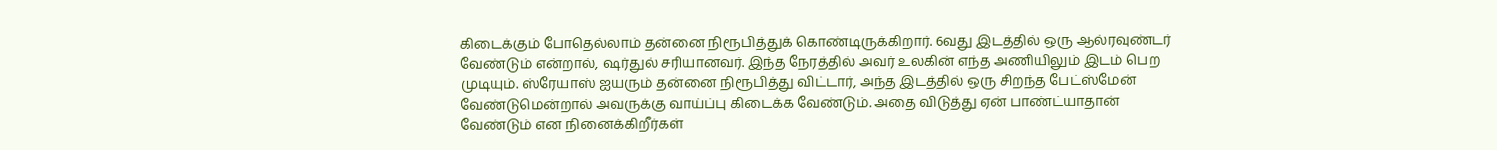கிடைக்கும் போதெல்லாம் தன்னை நிரூபித்துக் கொண்டிருக்கிறார். 6வது இடத்தில் ஒரு ஆல்ரவுண்டர் வேண்டும் என்றால், ஷர்துல் சரியானவர். இந்த நேரத்தில் அவர் உலகின் எந்த அணியிலும் இடம் பெற முடியும். ஸ்ரேயாஸ் ஐயரும் தன்னை நிரூபித்து விட்டார், அந்த இடத்தில் ஒரு சிறந்த பேட்ஸ்மேன் வேண்டுமென்றால் அவருக்கு வாய்ப்பு கிடைக்க வேண்டும். அதை விடுத்து ஏன் பாண்ட்யாதான் வேண்டும் என நினைக்கிறீர்கள்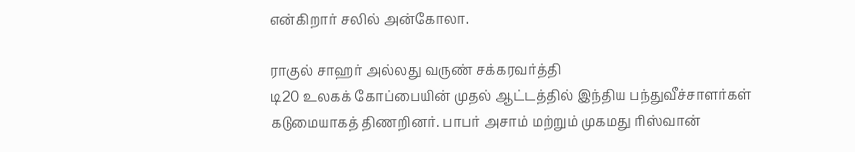என்கிறார் சலில் அன்கோலா.

ராகுல் சாஹர் அல்லது வருண் சக்கரவர்த்தி
டி20 உலகக் கோப்பையின் முதல் ஆட்டத்தில் இந்திய பந்துவீச்சாளர்கள் கடுமையாகத் திணறினர். பாபர் அசாம் மற்றும் முகமது ரிஸ்வான்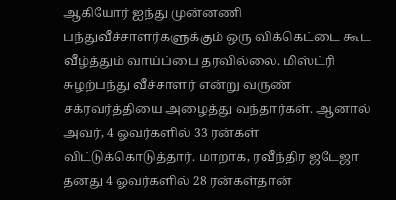ஆகியோர் ஐந்து முன்னணி பந்துவீச்சாளர்களுக்கும் ஒரு விக்கெட்டை கூட வீழ்த்தும் வாய்ப்பை தரவில்லை. மிஸ்ட்ரி சுழற்பந்து வீச்சாளர் என்று வருண் சக்ரவர்த்தியை அழைத்து வந்தார்கள். ஆனால் அவர், 4 ஓவர்களில் 33 ரன்கள் விட்டுக்கொடுத்தார். மாறாக, ரவீந்திர ஜடேஜா தனது 4 ஓவர்களில் 28 ரன்கள்தான்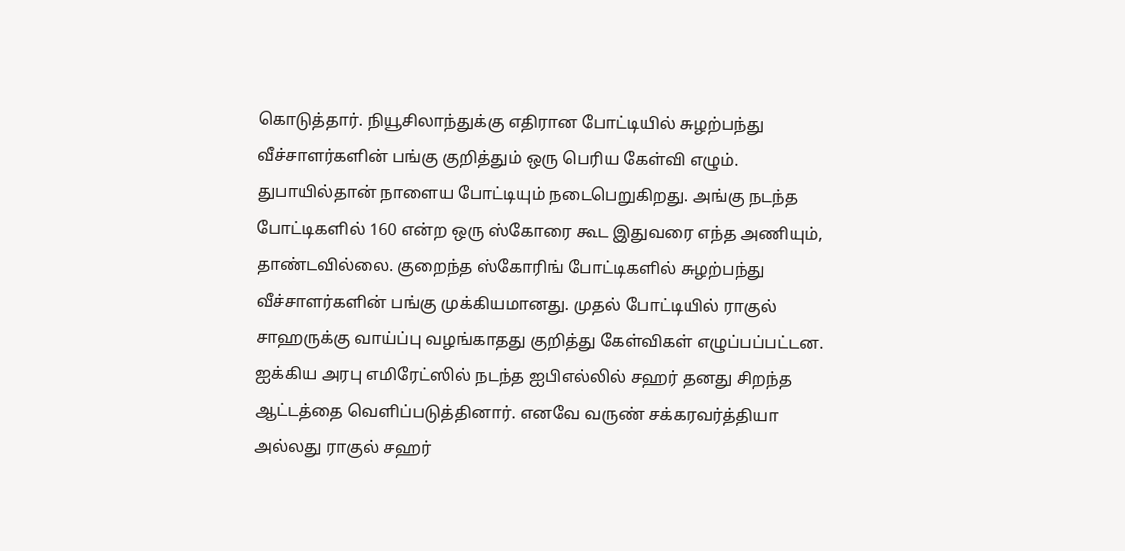கொடுத்தார். நியூசிலாந்துக்கு எதிரான போட்டியில் சுழற்பந்து வீச்சாளர்களின் பங்கு குறித்தும் ஒரு பெரிய கேள்வி எழும். துபாயில்தான் நாளைய போட்டியும் நடைபெறுகிறது. அங்கு நடந்த போட்டிகளில் 160 என்ற ஒரு ஸ்கோரை கூட இதுவரை எந்த அணியும், தாண்டவில்லை. குறைந்த ஸ்கோரிங் போட்டிகளில் சுழற்பந்து வீச்சாளர்களின் பங்கு முக்கியமானது. முதல் போட்டியில் ராகுல் சாஹருக்கு வாய்ப்பு வழங்காதது குறித்து கேள்விகள் எழுப்பப்பட்டன. ஐக்கிய அரபு எமிரேட்ஸில் நடந்த ஐபிஎல்லில் சஹர் தனது சிறந்த ஆட்டத்தை வெளிப்படுத்தினார். எனவே வருண் சக்கரவர்த்தியா அல்லது ராகுல் சஹர்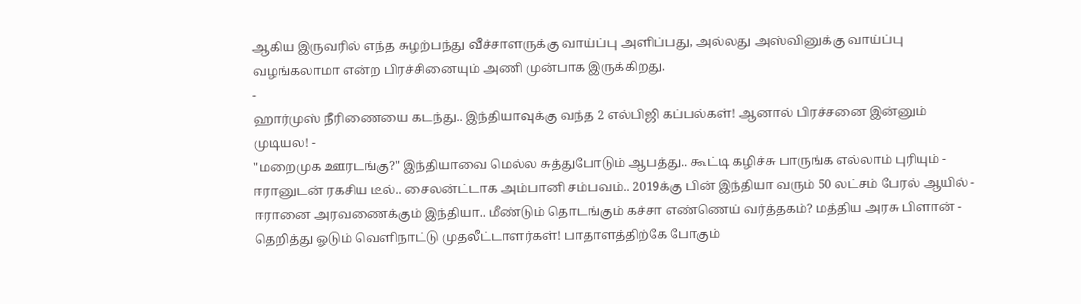ஆகிய இருவரில் எந்த சுழற்பந்து வீச்சாளருக்கு வாய்ப்பு அளிப்பது, அல்லது அஸ்வினுக்கு வாய்ப்பு வழங்கலாமா என்ற பிரச்சினையும் அணி முன்பாக இருக்கிறது.
-
ஹார்முஸ் நீரிணையை கடந்து.. இந்தியாவுக்கு வந்த 2 எல்பிஜி கப்பல்கள்! ஆனால் பிரச்சனை இன்னும் முடியல! -
"மறைமுக ஊரடங்கு?" இந்தியாவை மெல்ல சுத்துபோடும் ஆபத்து.. கூட்டி கழிச்சு பாருங்க எல்லாம் புரியும் -
ஈரானுடன் ரகசிய டீல்.. சைலன்ட்டாக அம்பானி சம்பவம்.. 2019க்கு பின் இந்தியா வரும் 50 லட்சம் பேரல் ஆயில் -
ஈரானை அரவணைக்கும் இந்தியா.. மீண்டும் தொடங்கும் கச்சா எண்ணெய் வர்த்தகம்? மத்திய அரசு பிளான் -
தெறித்து ஓடும் வெளிநாட்டு முதலீட்டாளர்கள்! பாதாளத்திற்கே போகும்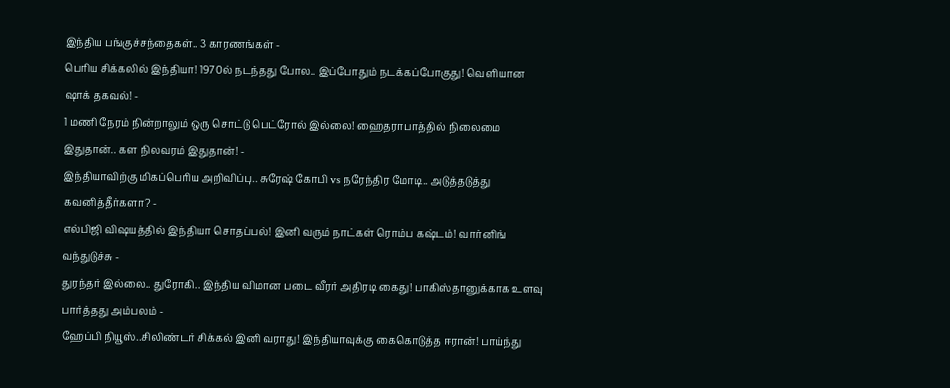இந்திய பங்குச்சந்தைகள்.. 3 காரணங்கள் -
பெரிய சிக்கலில் இந்தியா! 1970ல் நடந்தது போல.. இப்போதும் நடக்கப்போகுது! வெளியான ஷாக் தகவல்! -
1 மணி நேரம் நின்றாலும் ஒரு சொட்டு பெட்ரோல் இல்லை! ஹைதராபாத்தில் நிலைமை இதுதான்.. கள நிலவரம் இதுதான்! -
இந்தியாவிற்கு மிகப்பெரிய அறிவிப்பு.. சுரேஷ் கோபி vs நரேந்திர மோடி.. அடுத்தடுத்து கவனித்தீர்களா? -
எல்பிஜி விஷயத்தில் இந்தியா சொதப்பல்! இனி வரும் நாட்கள் ரொம்ப கஷ்டம்! வார்னிங் வந்துடுச்சு -
துரந்தர் இல்லை.. துரோகி.. இந்திய விமான படை வீரர் அதிரடி கைது! பாகிஸ்தானுக்காக உளவு பார்த்தது அம்பலம் -
ஹேப்பி நியூஸ்..சிலிண்டர் சிக்கல் இனி வராது! இந்தியாவுக்கு கைகொடுத்த ஈரான்! பாய்ந்து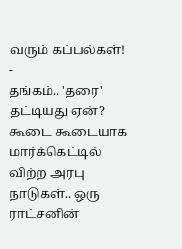வரும் கப்பல்கள்! -
தங்கம்.. 'தரை' தட்டியது ஏன்? கூடை கூடையாக மார்க்கெட்டில் விற்ற அரபு நாடுகள்.. ஒரு ராட்சனின்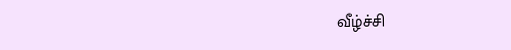வீழ்ச்சி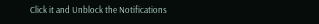Click it and Unblock the Notifications